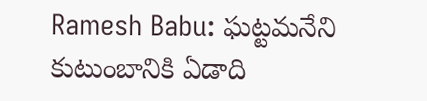Ramesh Babu: ఘట్టమనేని కుటుంబానికి ఏడాది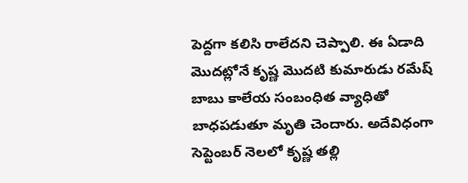పెద్దగా కలిసి రాలేదని చెప్పాలి. ఈ ఏడాది మొదట్లోనే కృష్ణ మొదటి కుమారుడు రమేష్ బాబు కాలేయ సంబంధిత వ్యాధితో బాధపడుతూ మృతి చెందారు. అదేవిధంగా సెప్టెంబర్ నెలలో కృష్ణ తల్లి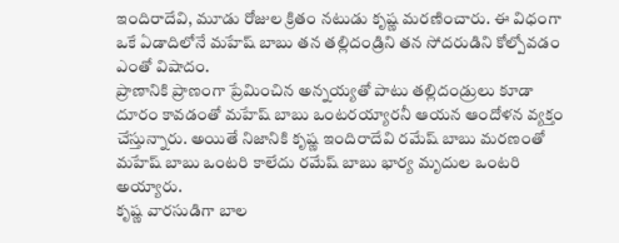ఇందిరాదేవి, మూడు రోజుల క్రితం నటుడు కృష్ణ మరణించారు. ఈ విధంగా ఒకే ఏడాదిలోనే మహేష్ బాబు తన తల్లిదండ్రిని తన సోదరుడిని కోల్పోవడం ఎంతో విషాదం.
ప్రాణానికి ప్రాణంగా ప్రేమించిన అన్నయ్యతో పాటు తల్లిదండ్రులు కూడా దూరం కావడంతో మహేష్ బాబు ఒంటరయ్యారనీ ఆయన ఆందోళన వ్యక్తం చేస్తున్నారు. అయితే నిజానికి కృష్ణ ఇందిరాదేవి రమేష్ బాబు మరణంతో మహేష్ బాబు ఒంటరి కాలేదు రమేష్ బాబు భార్య మృదుల ఒంటరి అయ్యారు.
కృష్ణ వారసుడిగా బాల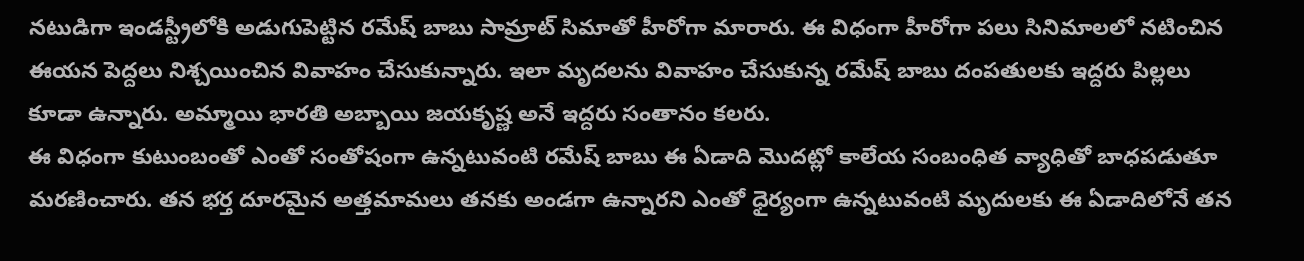నటుడిగా ఇండస్ట్రీలోకి అడుగుపెట్టిన రమేష్ బాబు సామ్రాట్ సిమాతో హీరోగా మారారు. ఈ విధంగా హీరోగా పలు సినిమాలలో నటించిన ఈయన పెద్దలు నిశ్చయించిన వివాహం చేసుకున్నారు. ఇలా మృదలను వివాహం చేసుకున్న రమేష్ బాబు దంపతులకు ఇద్దరు పిల్లలు కూడా ఉన్నారు. అమ్మాయి భారతి అబ్బాయి జయకృష్ణ అనే ఇద్దరు సంతానం కలరు.
ఈ విధంగా కుటుంబంతో ఎంతో సంతోషంగా ఉన్నటువంటి రమేష్ బాబు ఈ ఏడాది మొదట్లో కాలేయ సంబంధిత వ్యాధితో బాధపడుతూ మరణించారు. తన భర్త దూరమైన అత్తమామలు తనకు అండగా ఉన్నారని ఎంతో ధైర్యంగా ఉన్నటువంటి మృదులకు ఈ ఏడాదిలోనే తన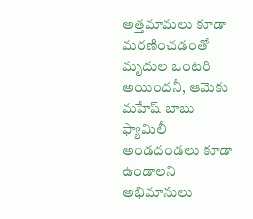అత్తమామలు కూడా మరణించడంతో మృదుల ఒంటరి అయిందనీ, ఆమెకు మహేష్ బాబు ఫ్యామిలీ అండదండలు కూడా ఉండాలని అభిమానులు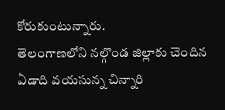కోరుకుంటున్నారు.
తెలంగాణలోని నల్గొండ జిల్లాకు చెందిన ఏడాది వయసున్న చిన్నారి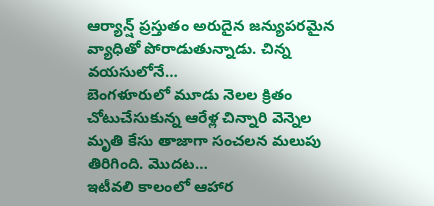ఆర్యాన్ష్ ప్రస్తుతం అరుదైన జన్యుపరమైన వ్యాధితో పోరాడుతున్నాడు. చిన్న వయసులోనే…
బెంగళూరులో మూడు నెలల క్రితం చోటుచేసుకున్న ఆరేళ్ల చిన్నారి వెన్నెల మృతి కేసు తాజాగా సంచలన మలుపు తిరిగింది. మొదట…
ఇటీవలి కాలంలో ఆహార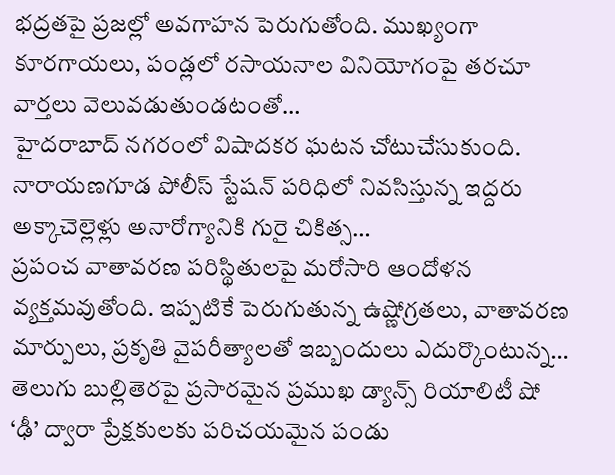భద్రతపై ప్రజల్లో అవగాహన పెరుగుతోంది. ముఖ్యంగా కూరగాయలు, పండ్లలో రసాయనాల వినియోగంపై తరచూ వార్తలు వెలువడుతుండటంతో…
హైదరాబాద్ నగరంలో విషాదకర ఘటన చోటుచేసుకుంది. నారాయణగూడ పోలీస్ స్టేషన్ పరిధిలో నివసిస్తున్న ఇద్దరు అక్కాచెల్లెళ్లు అనారోగ్యానికి గురై చికిత్స…
ప్రపంచ వాతావరణ పరిస్థితులపై మరోసారి ఆందోళన వ్యక్తమవుతోంది. ఇప్పటికే పెరుగుతున్న ఉష్ణోగ్రతలు, వాతావరణ మార్పులు, ప్రకృతి వైపరీత్యాలతో ఇబ్బందులు ఎదుర్కొంటున్న…
తెలుగు బుల్లితెరపై ప్రసారమైన ప్రముఖ డ్యాన్స్ రియాలిటీ షో ‘ఢీ’ ద్వారా ప్రేక్షకులకు పరిచయమైన పండు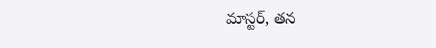మాస్టర్, తన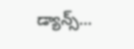డ్యాన్స్…